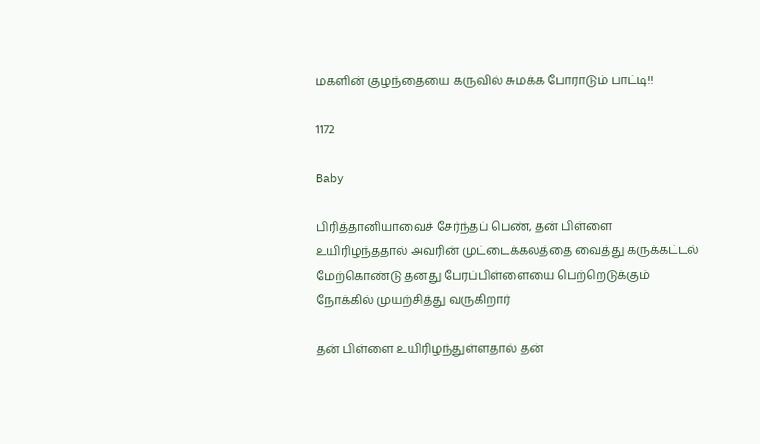மகளின் குழந்தையை கருவில் சுமக்க போராடும் பாட்டி!!

1172

Baby

பிரித்தானியாவைச் சேர்ந்தப் பெண், தன் பிள்ளை உயிரிழந்ததால் அவரின் முட்டைக்கலத்தை வைத்து கருக்கட்டல் மேற்கொண்டு தனது பேரப்பிள்ளையை பெற்றெடுக்கும் நோக்கில் முயற்சித்து வருகிறார்

தன் பிள்ளை உயிரிழந்துள்ளதால் தன்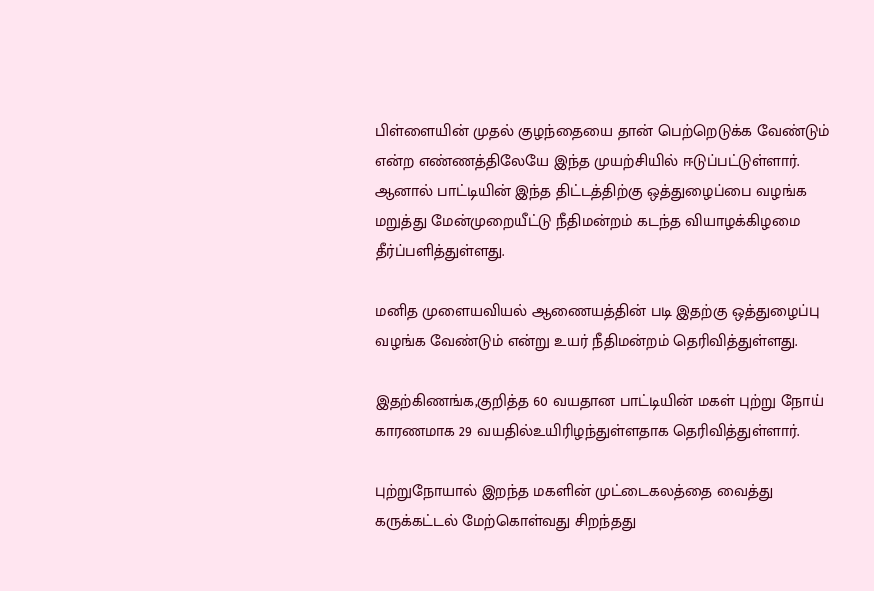பிள்ளையின் முதல் குழந்தையை தான் பெற்றெடுக்க வேண்டும் என்ற எண்ணத்திலேயே இந்த முயற்சியில் ஈடுப்பட்டுள்ளார். ஆனால் பாட்டியின் இந்த திட்டத்திற்கு ஒத்துழைப்பை வழங்க மறுத்து மேன்முறையீட்டு நீதிமன்றம் கடந்த வியாழக்கிழமை தீர்ப்பளித்துள்ளது.

மனித முளையவியல் ஆணையத்தின் படி இதற்கு ஒத்துழைப்பு வழங்க வேண்டும் என்று உயர் நீதிமன்றம் தெரிவித்துள்ளது.

இதற்கிணங்க,குறித்த 60 வயதான பாட்டியின் மகள் புற்று நோய் காரணமாக 29 வயதில்உயிரிழந்துள்ளதாக தெரிவித்துள்ளார்.

புற்றுநோயால் இறந்த மகளின் முட்டைகலத்தை வைத்து கருக்கட்டல் மேற்கொள்வது சிறந்தது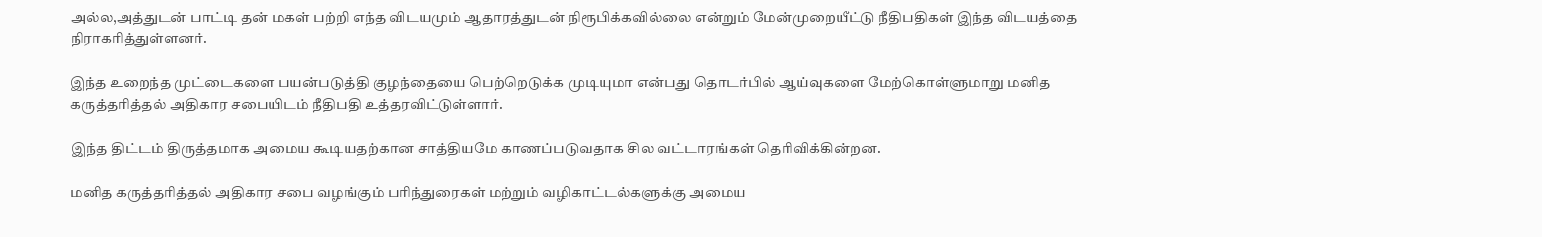அல்ல,அத்துடன் பாட்டி தன் மகள் பற்றி எந்த விடயமும் ஆதாரத்துடன் நிரூபிக்கவில்லை என்றும் மேன்முறையீட்டு நீதிபதிகள் இந்த விடயத்தை நிராகரித்துள்ளனர்.

இந்த உறைந்த முட்டைகளை பயன்படுத்தி குழந்தையை பெற்றெடுக்க முடியுமா என்பது தொடர்பில் ஆய்வுகளை மேற்கொள்ளுமாறு மனித கருத்தரித்தல் அதிகார சபையிடம் நீதிபதி உத்தரவிட்டுள்ளார்.

இந்த திட்டம் திருத்தமாக அமைய கூடியதற்கான சாத்தியமே காணப்படுவதாக சில வட்டாரங்கள் தெரிவிக்கின்றன.

மனித கருத்தரித்தல் அதிகார சபை வழங்கும் பரிந்துரைகள் மற்றும் வழிகாட்டல்களுக்கு அமைய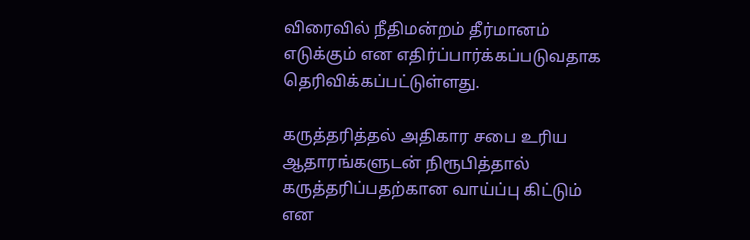விரைவில் நீதிமன்றம் தீர்மானம் எடுக்கும் என எதிர்ப்பார்க்கப்படுவதாக தெரிவிக்கப்பட்டுள்ளது.

கருத்தரித்தல் அதிகார சபை உரிய ஆதாரங்களுடன் நிரூபித்தால் கருத்தரிப்பதற்கான வாய்ப்பு கிட்டும் என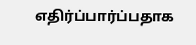எதிர்ப்பார்ப்பதாக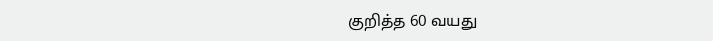குறித்த 60 வயது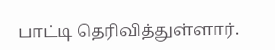பாட்டி தெரிவித்துள்ளார்.